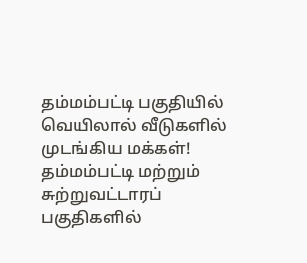தம்மம்பட்டி பகுதியில் வெயிலால் வீடுகளில் முடங்கிய மக்கள்!
தம்மம்பட்டி மற்றும் சுற்றுவட்டாரப் பகுதிகளில்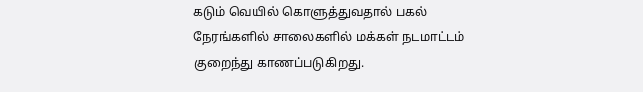கடும் வெயில் கொளுத்துவதால் பகல் நேரங்களில் சாலைகளில் மக்கள் நடமாட்டம் குறைந்து காணப்படுகிறது.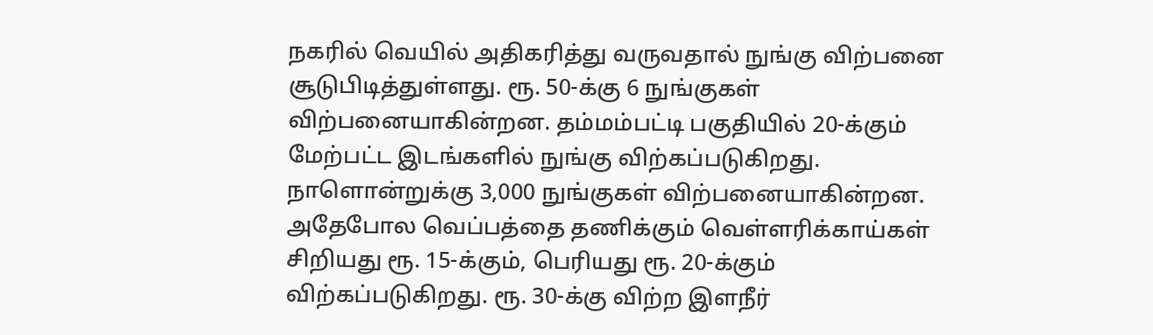நகரில் வெயில் அதிகரித்து வருவதால் நுங்கு விற்பனை சூடுபிடித்துள்ளது. ரூ. 50-க்கு 6 நுங்குகள் விற்பனையாகின்றன. தம்மம்பட்டி பகுதியில் 20-க்கும் மேற்பட்ட இடங்களில் நுங்கு விற்கப்படுகிறது. நாளொன்றுக்கு 3,000 நுங்குகள் விற்பனையாகின்றன.
அதேபோல வெப்பத்தை தணிக்கும் வெள்ளரிக்காய்கள் சிறியது ரூ. 15-க்கும், பெரியது ரூ. 20-க்கும் விற்கப்படுகிறது. ரூ. 30-க்கு விற்ற இளநீர்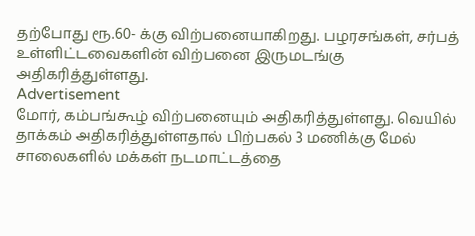தற்போது ரூ.60- க்கு விற்பனையாகிறது. பழரசங்கள், சர்பத் உள்ளிட்டவைகளின் விற்பனை இருமடங்கு அதிகரித்துள்ளது.
Advertisement
மோர், கம்பங்கூழ் விற்பனையும் அதிகரித்துள்ளது. வெயில் தாக்கம் அதிகரித்துள்ளதால் பிற்பகல் 3 மணிக்கு மேல் சாலைகளில் மக்கள் நடமாட்டத்தை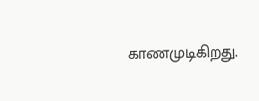காணமுடிகிறது.